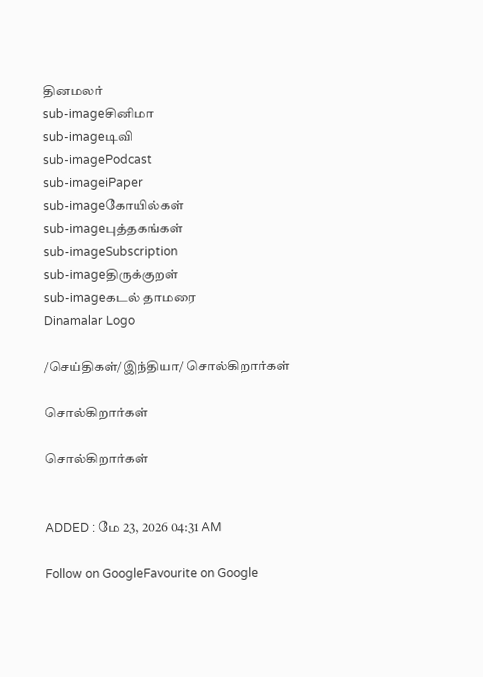தினமலர்
sub-imageசினிமா
sub-imageடிவி
sub-imagePodcast
sub-imageiPaper
sub-imageகோயில்கள்
sub-imageபுத்தகங்கள்
sub-imageSubscription
sub-imageதிருக்குறள்
sub-imageகடல் தாமரை
Dinamalar Logo

/செய்திகள்/இந்தியா/ சொல்கிறார்கள்

சொல்கிறார்கள்

சொல்கிறார்கள்


ADDED : மே 23, 2026 04:31 AM

Follow on GoogleFavourite on Google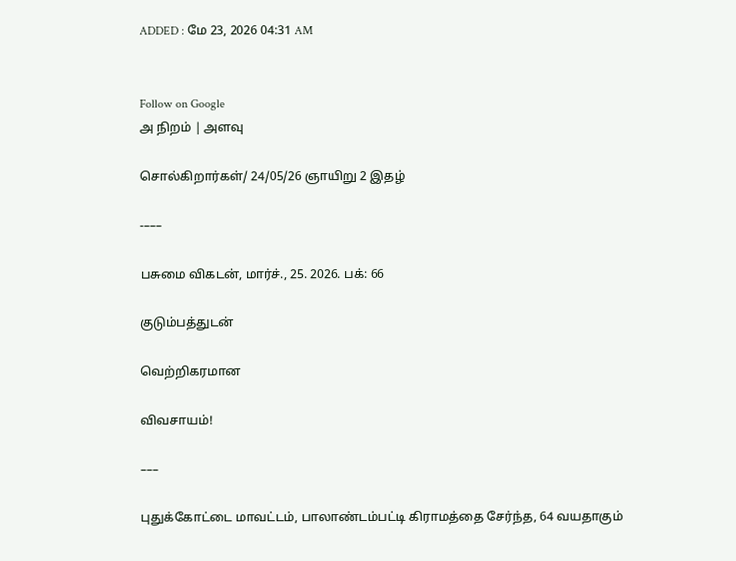ADDED : மே 23, 2026 04:31 AM


Follow on Google
அ நிறம் | அளவு

சொல்கிறார்கள்/ 24/05/26 ஞாயிறு 2 இதழ்

-–––

பசுமை விகடன், மார்ச்., 25. 2026. பக்: 66

குடும்பத்துடன்

வெற்றிகரமான

விவசாயம்!

–––

புதுக்கோட்டை மாவட்டம், பாலாண்டம்பட்டி கிராமத்தை சேர்ந்த, 64 வயதாகும்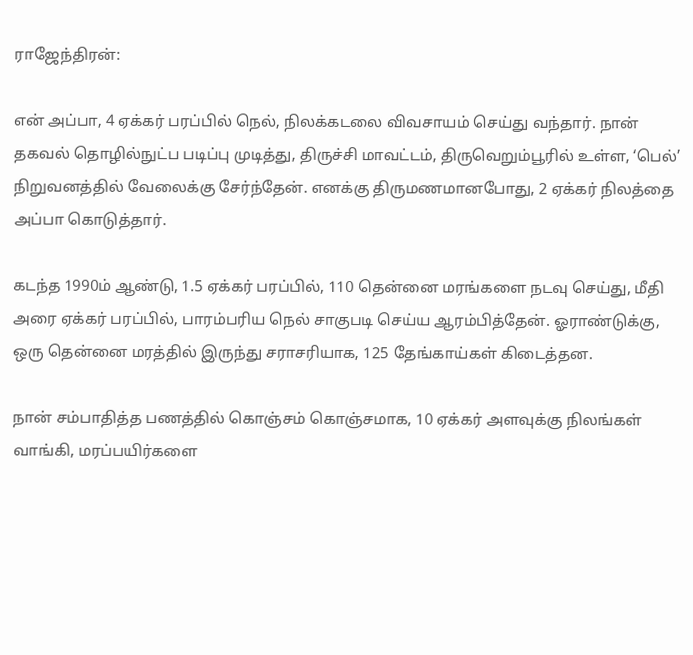ராஜேந்திரன்:

என் அப்பா, 4 ஏக்கர் பரப்பில் நெல், நிலக்கடலை விவசாயம் செய்து வந்தார். நான் தகவல் தொழில்நுட்ப படிப்பு முடித்து, திருச்சி மாவட்டம், திருவெறும்பூரில் உள்ள, ‘பெல்’ நிறுவனத்தில் வேலைக்கு சேர்ந்தேன். எனக்கு திருமணமானபோது, 2 ஏக்கர் நிலத்தை அப்பா கொடுத்தார்.

கடந்த 1990ம் ஆண்டு, 1.5 ஏக்கர் பரப்பில், 110 தென்னை மரங்களை நடவு செய்து, மீதி அரை ஏக்கர் பரப்பில், பாரம்பரிய நெல் சாகுபடி செய்ய ஆரம்பித்தேன். ஓராண்டுக்கு, ஒரு தென்னை மரத்தில் இருந்து சராசரியாக, 125 தேங்காய்கள் கிடைத்தன.

நான் சம்பாதித்த பணத்தில் கொஞ்சம் கொஞ்சமாக, 10 ஏக்கர் அளவுக்கு நிலங்கள் வாங்கி, மரப்பயிர்களை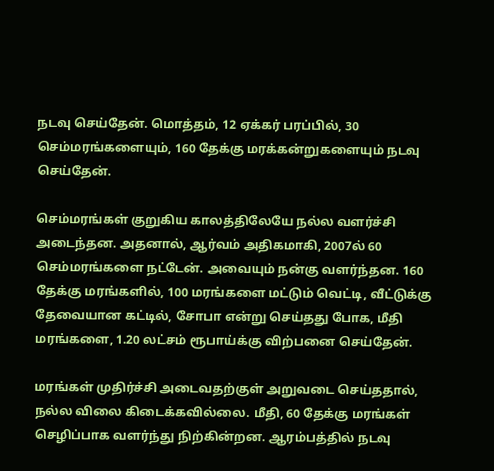நடவு செய்தேன். மொத்தம், 12 ஏக்கர் பரப்பில், 30 செம்மரங்களையும், 160 தேக்கு மரக்கன்றுகளையும் நடவு செய்தேன்.

செம்மரங்கள் குறுகிய காலத்திலேயே நல்ல வளர்ச்சி அடைந்தன. அதனால், ஆர்வம் அதிகமாகி, 2007ல் 60 செம்மரங்களை நட்டேன். அவையும் நன்கு வளர்ந்தன. 160 தேக்கு மரங்களில், 100 மரங்களை மட்டும் வெட்டி, வீட்டுக்கு தேவையான கட்டில், சோபா என்று செய்தது போக, மீதி மரங்களை, 1.20 லட்சம் ரூபாய்க்கு விற்பனை செய்தேன்.

மரங்கள் முதிர்ச்சி அடைவதற்குள் அறுவடை செய்ததால், நல்ல விலை கிடைக்கவில்லை. மீதி, 60 தேக்கு மரங்கள் செழிப்பாக வளர்ந்து நிற்கின்றன. ஆரம்பத்தில் நடவு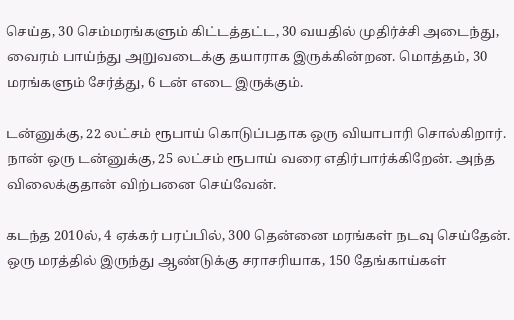செய்த, 30 செம்மரங்களும் கிட்டத்தட்ட, 30 வயதில் முதிர்ச்சி அடைந்து, வைரம் பாய்ந்து அறுவடைக்கு தயாராக இருக்கின்றன. மொத்தம், 30 மரங்களும் சேர்த்து, 6 டன் எடை இருக்கும்.

டன்னுக்கு, 22 லட்சம் ரூபாய் கொடுப்பதாக ஒரு வியாபாரி சொல்கிறார். நான் ஒரு டன்னுக்கு, 25 லட்சம் ரூபாய் வரை எதிர்பார்க்கிறேன். அந்த விலைக்குதான் விற்பனை செய்வேன்.

கடந்த 2010ல், 4 ஏக்கர் பரப்பில், 300 தென்னை மரங்கள் நடவு செய்தேன். ஒரு மரத்தில் இருந்து ஆண்டுக்கு சராசரியாக, 150 தேங்காய்கள்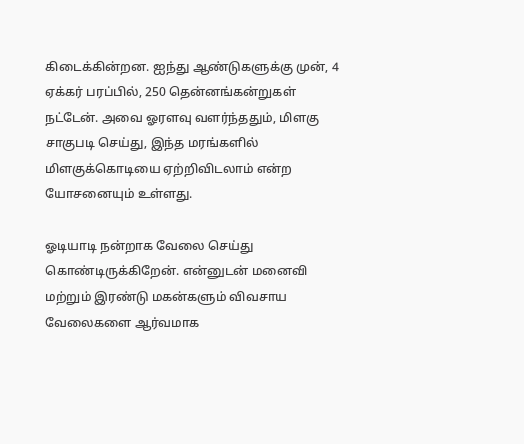கிடைக்கின்றன. ஐந்து ஆண்டுகளுக்கு முன், 4 ஏக்கர் பரப்பில், 250 தென்னங்கன்றுகள் நட்டேன். அவை ஓரளவு வளர்ந்ததும், மிளகு சாகுபடி செய்து, இந்த மரங்களில் மிளகுக்கொடியை ஏற்றிவிடலாம் என்ற யோசனையும் உள்ளது.

ஓடியாடி நன்றாக வேலை செய்து கொண்டிருக்கிறேன். என்னுடன் மனைவி மற்றும் இரண்டு மகன்களும் விவசாய வேலைகளை ஆர்வமாக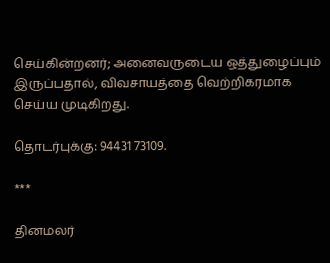செய்கின்றனர்; அனைவருடைய ஒத்துழைப்பும் இருப்பதால், விவசாயத்தை வெற்றிகரமாக செய்ய முடிகிறது.

தொடர்புக்கு: 94431 73109.

***

தினமலர்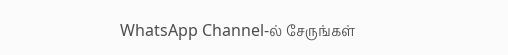WhatsApp Channel-ல் சேருங்கள்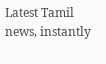Latest Tamil news, instantly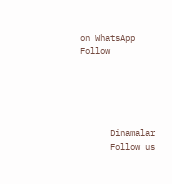on WhatsApp
Follow





      Dinamalar
      Follow us